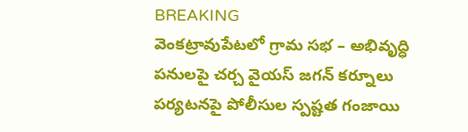BREAKING
వెంకట్రావుపేటలో గ్రామ సభ – అభివృద్ధి పనులపై చర్చ వైయస్ జగన్ కర్నూలు పర్యటనపై పోలీసుల స్పష్టత గంజాయి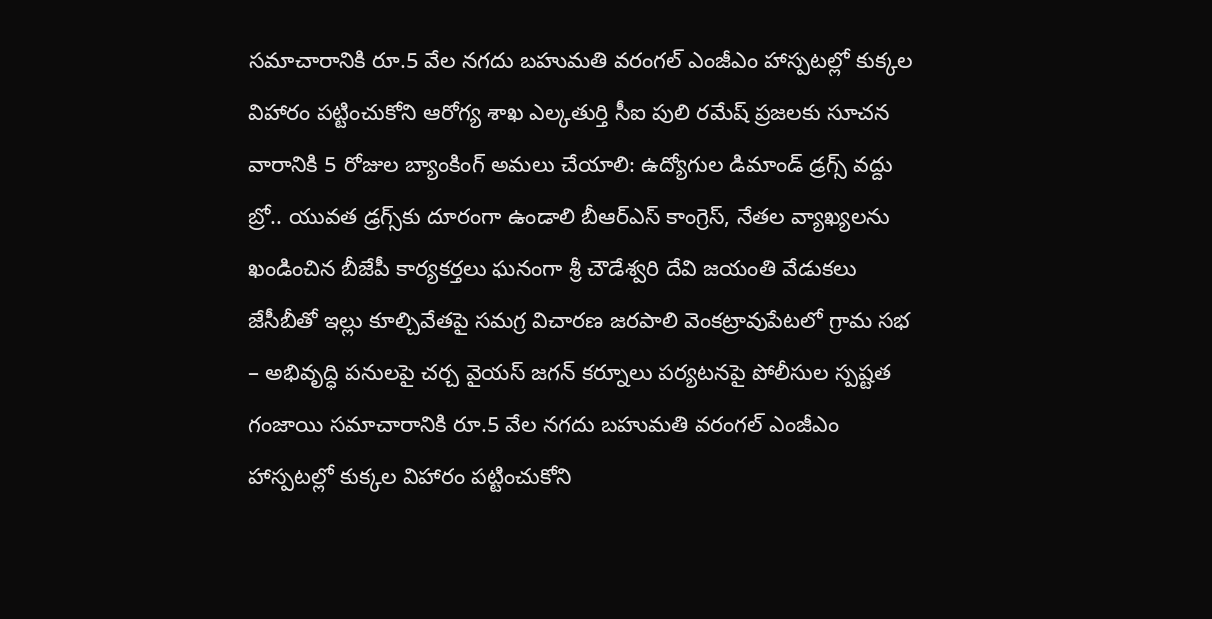సమాచారానికి రూ.5 వేల నగదు బహుమతి వరంగల్ ఎంజీఎం హాస్పటల్లో కుక్కల విహారం పట్టించుకోని ఆరోగ్య శాఖ ఎల్కతుర్తి సీఐ పులి రమేష్ ప్రజలకు సూచన వారానికి 5 రోజుల బ్యాంకింగ్ అమలు చేయాలి: ఉద్యోగుల డిమాండ్ డ్రగ్స్ వద్దు బ్రో.. యువత డ్రగ్స్‌కు దూరంగా ఉండాలి బీఆర్ఎస్ కాంగ్రెస్, నేతల వ్యాఖ్యలను ఖండించిన బీజేపీ కార్యకర్తలు ఘనంగా శ్రీ చౌడేశ్వరి దేవి జయంతి వేడుకలు జేసీబీతో ఇల్లు కూల్చివేతపై సమగ్ర విచారణ జరపాలి వెంకట్రావుపేటలో గ్రామ సభ – అభివృద్ధి పనులపై చర్చ వైయస్ జగన్ కర్నూలు పర్యటనపై పోలీసుల స్పష్టత గంజాయి సమాచారానికి రూ.5 వేల నగదు బహుమతి వరంగల్ ఎంజీఎం హాస్పటల్లో కుక్కల విహారం పట్టించుకోని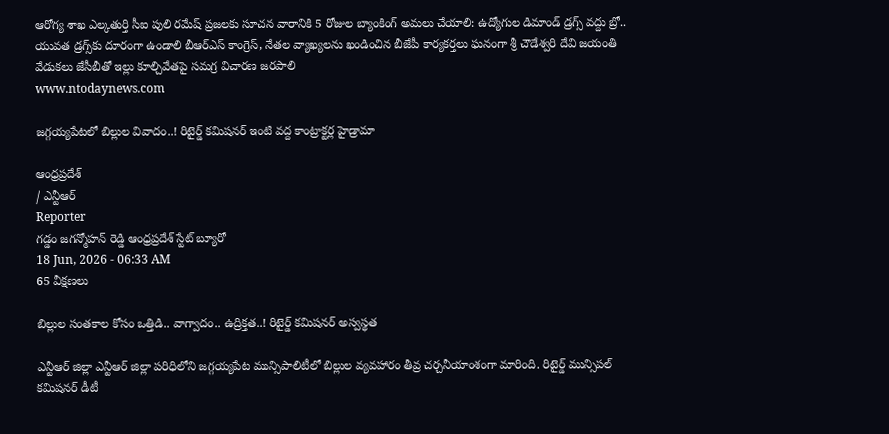ఆరోగ్య శాఖ ఎల్కతుర్తి సీఐ పులి రమేష్ ప్రజలకు సూచన వారానికి 5 రోజుల బ్యాంకింగ్ అమలు చేయాలి: ఉద్యోగుల డిమాండ్ డ్రగ్స్ వద్దు బ్రో.. యువత డ్రగ్స్‌కు దూరంగా ఉండాలి బీఆర్ఎస్ కాంగ్రెస్, నేతల వ్యాఖ్యలను ఖండించిన బీజేపీ కార్యకర్తలు ఘనంగా శ్రీ చౌడేశ్వరి దేవి జయంతి వేడుకలు జేసీబీతో ఇల్లు కూల్చివేతపై సమగ్ర విచారణ జరపాలి
www.ntodaynews.com

జగ్గయ్యపేటలో బిల్లుల వివాదం..! రిటైర్డ్ కమిషనర్ ఇంటి వద్ద కాంట్రాక్టర్ల హైడ్రామా

ఆంధ్రప్రదేశ్
/ ఎన్టీఆర్
Reporter
గడ్డం జగన్మోహన్ రెడ్డి ఆంధ్రప్రదేశ్ స్టేట్ బ్యూరో
18 Jun, 2026 - 06:33 AM
65 వీక్షణలు

బిల్లుల సంతకాల కోసం ఒత్తిడి.. వాగ్వాదం.. ఉద్రిక్తత..! రిటైర్డ్ కమిషనర్ అస్వస్థత

ఎన్టీఆర్ జిల్లా ఎన్టీఆర్ జిల్లా పరిధిలోని జగ్గయ్యపేట మున్సిపాలిటీలో బిల్లుల వ్యవహారం తీవ్ర చర్చనీయాంశంగా మారింది. రిటైర్డ్ మున్సిపల్ కమిషనర్ డీటీ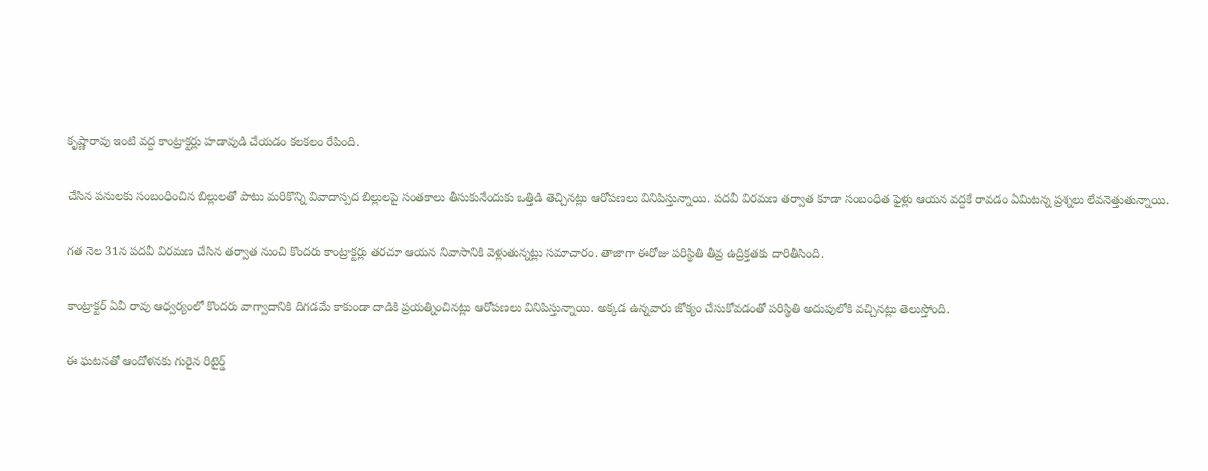కృష్ణారావు ఇంటి వద్ద కాంట్రాక్టర్లు హడావుడి చేయడం కలకలం రేపింది.

చేసిన పనులకు సంబంధించిన బిల్లులతో పాటు మరికొన్ని వివాదాస్పద బిల్లులపై సంతకాలు తీసుకునేందుకు ఒత్తిడి తెచ్చినట్లు ఆరోపణలు వినిపిస్తున్నాయి. పదవీ విరమణ తర్వాత కూడా సంబంధిత ఫైళ్లు ఆయన వద్దకే రావడం ఏమిటన్న ప్రశ్నలు లేవనెత్తుతున్నాయి.

గత నెల 31న పదవీ విరమణ చేసిన తర్వాత నుంచి కొందరు కాంట్రాక్టర్లు తరచూ ఆయన నివాసానికి వెళ్లుతున్నట్లు సమాచారం. తాజాగా ఈరోజు పరిస్థితి తీవ్ర ఉద్రిక్తతకు దారితీసింది.

కాంట్రాక్టర్ ఏవీ రావు ఆధ్వర్యంలో కొందరు వాగ్వాదానికి దిగడమే కాకుండా దాడికి ప్రయత్నించినట్లు ఆరోపణలు వినిపిస్తున్నాయి. అక్కడ ఉన్నవారు జోక్యం చేసుకోవడంతో పరిస్థితి అదుపులోకి వచ్చినట్లు తెలుస్తోంది.

ఈ ఘటనతో ఆందోళనకు గురైన రిటైర్డ్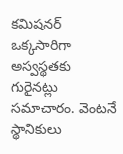కమిషనర్ ఒక్కసారిగా అస్వస్థతకు గురైనట్లు సమాచారం. వెంటనే స్థానికులు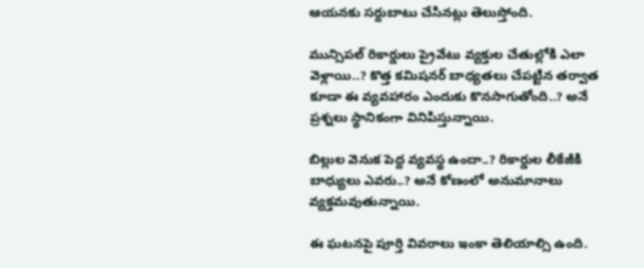ఆయనకు సర్దుబాటు చేసినట్లు తెలుస్తోంది.

మున్సిపల్ రికార్డులు ప్రైవేటు వ్యక్తుల చేతుల్లోకి ఎలా వెళ్లాయి..? కొత్త కమిషనర్ బాధ్యతలు చేపట్టిన తర్వాత కూడా ఈ వ్యవహారం ఎందుకు కొనసాగుతోంది..? అనే ప్రశ్నలు స్థానికంగా వినిపిస్తున్నాయి.

బిల్లుల వెనుక పెద్ద వ్యవస్థ ఉందా..? రికార్డుల లీకేజీకి బాధ్యులు ఎవరు..? అనే కోణంలో అనుమానాలు వ్యక్తమవుతున్నాయి.

ఈ ఘటనపై పూర్తి వివరాలు ఇంకా తెలియాల్సి ఉంది.